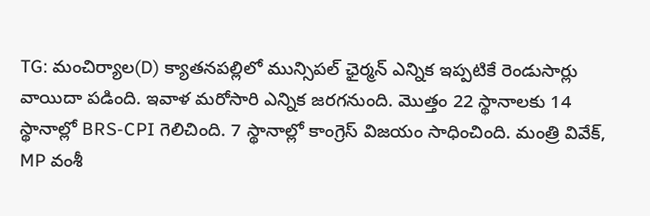TG: మంచిర్యాల(D) క్యాతనపల్లిలో మున్సిపల్ ఛైర్మన్ ఎన్నిక ఇప్పటికే రెండుసార్లు వాయిదా పడింది. ఇవాళ మరోసారి ఎన్నిక జరగనుంది. మొత్తం 22 స్థానాలకు 14 స్థానాల్లో BRS-CPI గెలిచింది. 7 స్థానాల్లో కాంగ్రెస్ విజయం సాధించింది. మంత్రి వివేక్, MP వంశీ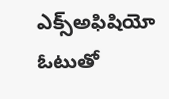ఎక్స్అఫిషియో ఓటుతో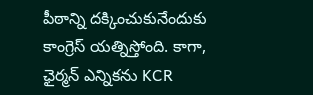పీఠాన్ని దక్కించుకునేందుకు కాంగ్రెస్ యత్నిస్తోంది. కాగా, ఛైర్మన్ ఎన్నికను KCR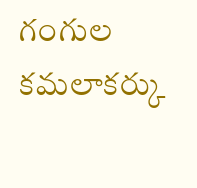గంగుల కమలాకర్కు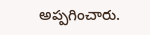అప్పగించారు.